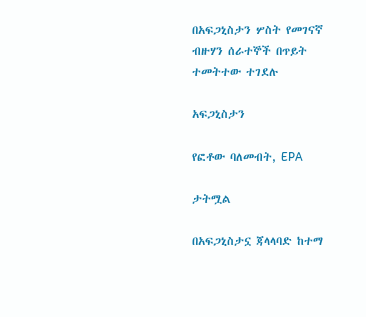በአፍጋኒስታን ሦስት የመገናኛ ብዙሃን ሰራተኞች በጥይት ተመትተው ተገደሉ

አፍጋኒስታን

የፎቶው ባለመብት, EPA

ታትሟል

በአፍጋኒስታኗ ጃላላባድ ከተማ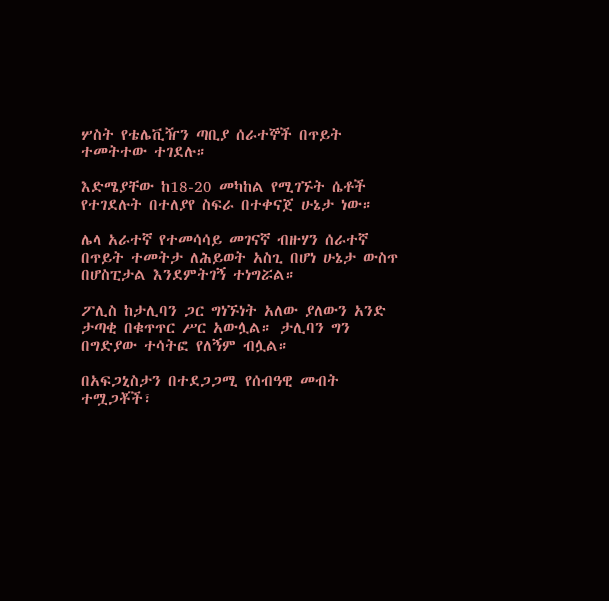ሦስት የቴሌቪዥን ጣቢያ ሰራተኞች በጥይት ተመትተው ተገደሉ።

እድሜያቸው ከ18-20 መካከል የሚገኙት ሴቶች የተገደሉት በተለያየ ስፍራ በተቀናጀ ሁኔታ ነው።

ሌላ አራተኛ የተመሳሳይ መገናኛ ብዙሃን ሰራተኛ በጥይት ተመትታ ለሕይወት አስጊ በሆነ ሁኔታ ውስጥ በሆስፒታል እንደምትገኝ ተነግሯል።

ፖሊስ ከታሊባን ጋር ግነኙነት አለው ያለውን አንድ ታጣቂ በቁጥጥር ሥር አውሏል። ታሊባን ግን በግድያው ተሳትፎ የለኝም ብሏል።

በአፍጋኒስታን በተደጋጋሚ የሰብዓዊ መብት ተሟጋቾች፣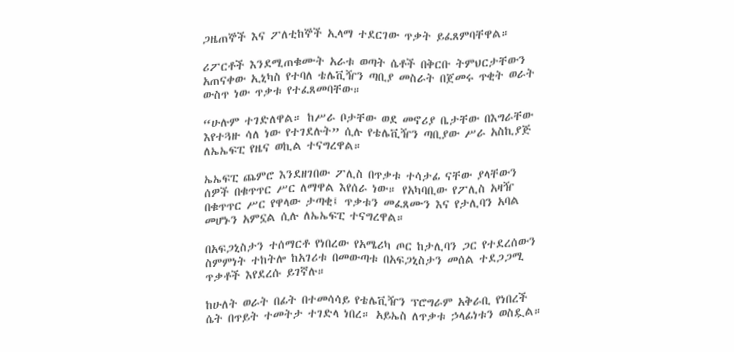ጋዜጠኞች እና ፖለቲከኞች ኢላማ ተደርገው ጥቃት ይፈጸምባቸዋል።

ሪፖርቶች እንደሚጠቁሙት አራቱ ወጣት ሴቶች በቅርቡ ትምህርታቸውን አጠናቀው ኢኒካስ የተባለ ቴሌቪዥን ጣቢያ መስራት በጀመሩ ጥቂት ወራት ውስጥ ነው ጥቃቱ የተፈጸመባቸው።

“ሁሉም ተገድለዋል። ከሥራ ቦታቸው ወደ መኖሪያ ቤታቸው በእግራቸው እየተጓዙ ሳለ ነው የተገደሉት” ሲሉ የቴሌቪዥን ጣቢያው ሥራ አስኪያጅ ለኤኤፍፒ የዜና ወኪል ተናግረዋል።

ኤኤፍፒ ጨምሮ እንደዘገበው ፖሊስ በጥቃቱ ተሳታፊ ናቸው ያላቸውን ሰዎች በቁጥጥር ሥር ለማዋል እየሰራ ነው። የአካባቢው የፖሊስ አዛዥ በቁጥጥር ሥር የዋላው ታጣቂ፤ ጥቃቱን መፈጸሙን እና የታሊባን አባል መሆኑን አምኗል ሲሉ ለኤኤፍፒ ተናግረዋል።

በአፍጋኒስታን ተሰማርቶ የነበረው የአሜሪካ ጦር ከታሊባን ጋር የተደረሰውን ስምምነት ተከትሎ ከአገሪቱ በመውጣቱ በአፍጋኒስታን መሰል ተደጋጋሚ ጥቃቶች እየደረሱ ይገኛሉ።

ከሁለት ወራት በፊት በተመሳሳይ የቴሌቪዥን ፕሮግራም አቅራቢ የነበረች ሴት በጥይት ተመትታ ተገድላ ነበረ። አይኤስ ለጥቃቱ ኃላፊነቱን ወስዷል።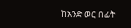ከአንድ ወር በፊት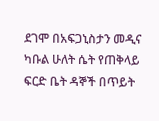ደገሞ በአፍጋኒስታን መዲና ካቡል ሁለት ሴት የጠቅላይ ፍርድ ቤት ዳኞች በጥይት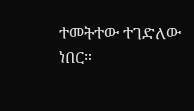ተመትተው ተገድለው ነበር።